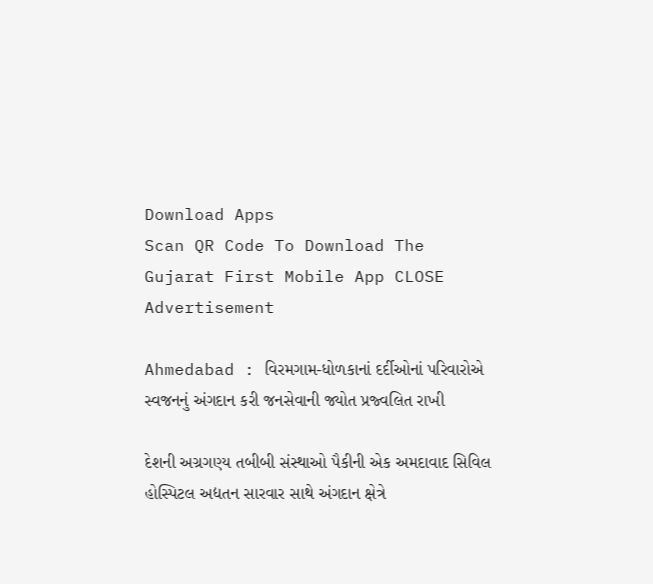Download Apps
Scan QR Code To Download The Gujarat First Mobile App CLOSE
Advertisement

Ahmedabad : વિરમગામ-ધોળકાનાં દર્દીઓનાં પરિવારોએ સ્વજનનું અંગદાન કરી જનસેવાની જ્યોત પ્રજ્વલિત રાખી

દેશની અગ્રગણ્ય તબીબી સંસ્થાઓ પૈકીની એક અમદાવાદ સિવિલ હોસ્પિટલ અદ્યતન સારવાર સાથે અંગદાન ક્ષેત્રે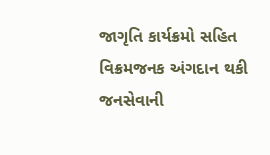જાગૃતિ કાર્યક્રમો સહિત વિક્રમજનક અંગદાન થકી જનસેવાની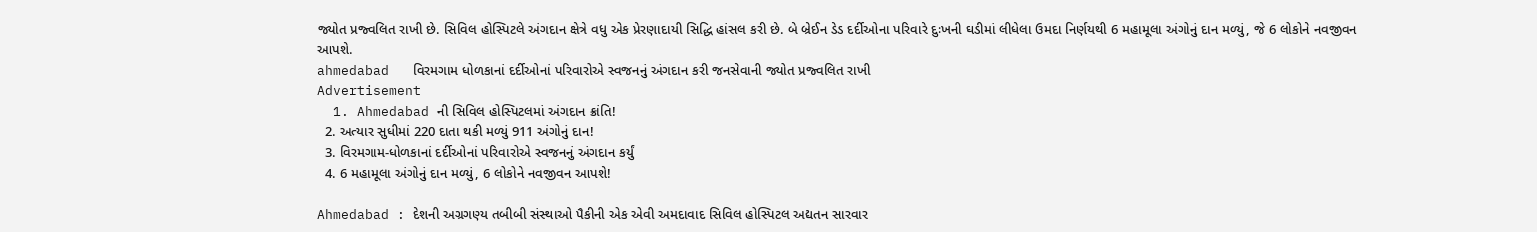જ્યોત પ્રજ્વલિત રાખી છે. સિવિલ હોસ્પિટલે અંગદાન ક્ષેત્રે વધુ એક પ્રેરણાદાયી સિદ્ધિ હાંસલ કરી છે. બે બ્રેઈન ડેડ દર્દીઓના પરિવારે દુઃખની ઘડીમાં લીધેલા ઉમદા નિર્ણયથી 6 મહામૂલા અંગોનું દાન મળ્યું, જે 6 લોકોને નવજીવન આપશે.
ahmedabad   વિરમગામ ધોળકાનાં દર્દીઓનાં પરિવારોએ સ્વજનનું અંગદાન કરી જનસેવાની જ્યોત પ્રજ્વલિત રાખી
Advertisement
  1. Ahmedabad ની સિવિલ હોસ્પિટલમાં અંગદાન ક્રાંતિ!
  2. અત્યાર સુધીમાં 220 દાતા થકી મળ્યું 911 અંગોનું દાન!
  3. વિરમગામ-ધોળકાનાં દર્દીઓનાં પરિવારોએ સ્વજનનું અંગદાન કર્યું
  4. 6 મહામૂલા અંગોનું દાન મળ્યું, 6 લોકોને નવજીવન આપશે!

Ahmedabad : દેશની અગ્રગણ્ય તબીબી સંસ્થાઓ પૈકીની એક એવી અમદાવાદ સિવિલ હોસ્પિટલ અદ્યતન સારવાર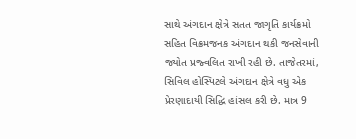સાથે અંગદાન ક્ષેત્રે સતત જાગૃતિ કાર્યક્રમો સહિત વિક્રમજનક અંગદાન થકી જનસેવાની જ્યોત પ્રજ્વલિત રાખી રહી છે. તાજેતરમાં, સિવિલ હોસ્પિટલે અંગદાન ક્ષેત્રે વધુ એક પ્રેરણાદાયી સિદ્ધિ હાંસલ કરી છે. માત્ર 9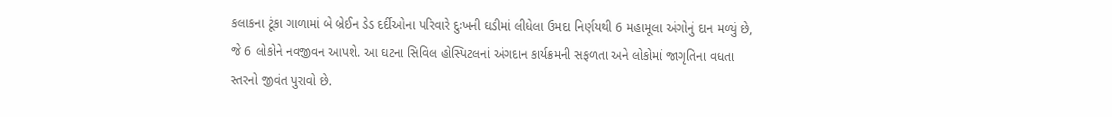કલાકના ટૂંકા ગાળામાં બે બ્રેઈન ડેડ દર્દીઓના પરિવારે દુઃખની ઘડીમાં લીધેલા ઉમદા નિર્ણયથી 6 મહામૂલા અંગોનું દાન મળ્યું છે, જે 6 લોકોને નવજીવન આપશે. આ ઘટના સિવિલ હોસ્પિટલનાં અંગદાન કાર્યક્રમની સફળતા અને લોકોમાં જાગૃતિના વધતા સ્તરનો જીવંત પુરાવો છે.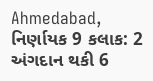Ahmedabad, નિર્ણાયક 9 કલાક: 2 અંગદાન થકી 6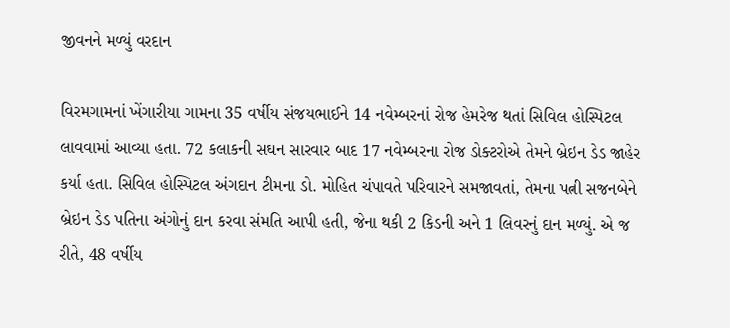જીવનને મળ્યું વરદાન

વિરમગામનાં ખેંગારીયા ગામના 35 વર્ષીય સંજયભાઈને 14 નવેમ્બરનાં રોજ હેમરેજ થતાં સિવિલ હોસ્પિટલ લાવવામાં આવ્યા હતા. 72 કલાકની સઘન સારવાર બાદ 17 નવેમ્બરના રોજ ડોક્ટરોએ તેમને બ્રેઇન ડેડ જાહેર કર્યા હતા. સિવિલ હોસ્પિટલ અંગદાન ટીમના ડો. મોહિત ચંપાવતે પરિવારને સમજાવતાં, તેમના પત્ની સજનબેને બ્રેઇન ડેડ પતિના અંગોનું દાન કરવા સંમતિ આપી હતી, જેના થકી 2 કિડની અને 1 લિવરનું દાન મળ્યું. એ જ રીતે, 48 વર્ષીય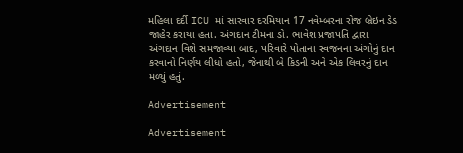મહિલા દર્દી ICU માં સારવાર દરમિયાન 17 નવેમ્બરના રોજ બ્રેઇન ડેડ જાહેર કરાયા હતા. અંગદાન ટીમના ડો. ભાવેશ પ્રજાપતિ દ્વારા અંગદાન વિશે સમજાવ્યા બાદ, પરિવારે પોતાના સ્વજનના અંગોનું દાન કરવાનો નિર્ણય લીધો હતો, જેનાથી બે કિડની અને એક લિવરનું દાન મળ્યું હતું.

Advertisement

Advertisement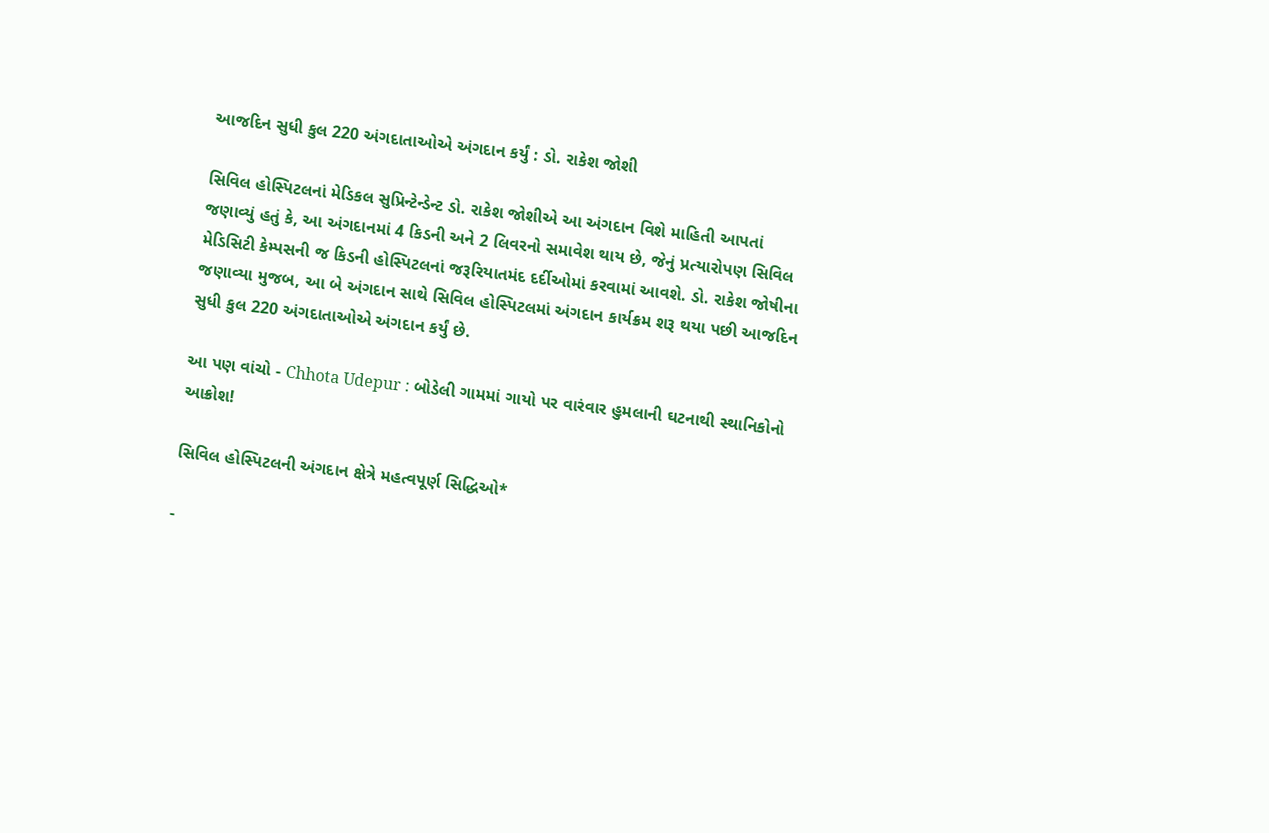આજદિન સુધી કુલ 220 અંગદાતાઓએ અંગદાન કર્યું : ડો. રાકેશ જોશી

સિવિલ હોસ્પિટલનાં મેડિકલ સુપ્રિન્ટેન્ડેન્ટ ડો. રાકેશ જોશીએ આ અંગદાન વિશે માહિતી આપતાં જણાવ્યું હતું કે, આ અંગદાનમાં 4 કિડની અને 2 લિવરનો સમાવેશ થાય છે, જેનું પ્રત્યારોપણ સિવિલ મેડિસિટી કેમ્પસની જ કિડની હોસ્પિટલનાં જરૂરિયાતમંદ દર્દીઓમાં કરવામાં આવશે. ડો. રાકેશ જોષીના જણાવ્યા મુજબ, આ બે અંગદાન સાથે સિવિલ હોસ્પિટલમાં અંગદાન કાર્યક્રમ શરૂ થયા પછી આજદિન સુધી કુલ 220 અંગદાતાઓએ અંગદાન કર્યું છે.

આ પણ વાંચો - Chhota Udepur : બોડેલી ગામમાં ગાયો પર વારંવાર હુમલાની ઘટનાથી સ્થાનિકોનો આક્રોશ!

સિવિલ હોસ્પિટલની અંગદાન ક્ષેત્રે મહત્વપૂર્ણ સિદ્ધિઓ*

-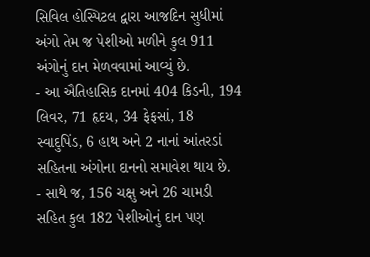સિવિલ હોસ્પિટલ દ્વારા આજદિન સુધીમાં અંગો તેમ જ પેશીઓ મળીને કુલ 911 અંગોનું દાન મેળવવામાં આવ્યું છે.
- આ ઐતિહાસિક દાનમાં 404 કિડની, 194 લિવર, 71 હૃદય, 34 ફેફસાં, 18 સ્વાદુપિંડ, 6 હાથ અને 2 નાનાં આંતરડાં સહિતના અંગોના દાનનો સમાવેશ થાય છે.
- સાથે જ, 156 ચક્ષુ અને 26 ચામડી સહિત કુલ 182 પેશીઓનું દાન પણ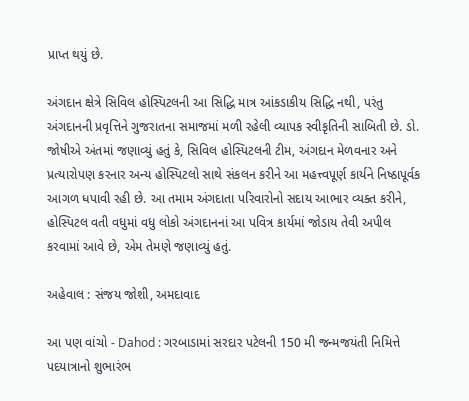પ્રાપ્ત થયું છે.

અંગદાન ક્ષેત્રે સિવિલ હોસ્પિટલની આ સિદ્ધિ માત્ર આંકડાકીય સિદ્ધિ નથી, પરંતુ અંગદાનની પ્રવૃત્તિને ગુજરાતના સમાજમાં મળી રહેલી વ્યાપક સ્વીકૃતિની સાબિતી છે. ડો. જોષીએ અંતમાં જણાવ્યું હતું કે, સિવિલ હોસ્પિટલની ટીમ, અંગદાન મેળવનાર અને પ્રત્યારોપણ કરનાર અન્ય હોસ્પિટલો સાથે સંકલન કરીને આ મહત્ત્વપૂર્ણ કાર્યને નિષ્ઠાપૂર્વક આગળ ધપાવી રહી છે. આ તમામ અંગદાતા પરિવારોનો સદાય આભાર વ્યક્ત કરીને, હોસ્પિટલ વતી વધુમાં વધુ લોકો અંગદાનનાં આ પવિત્ર કાર્યમાં જોડાય તેવી અપીલ કરવામાં આવે છે, એમ તેમણે જણાવ્યું હતું.

અહેવાલ : સંજય જોશી, અમદાવાદ

આ પણ વાંચો - Dahod : ગરબાડામાં સરદાર પટેલની 150 મી જન્મજયંતી નિમિત્તે પદયાત્રાનો શુભારંભ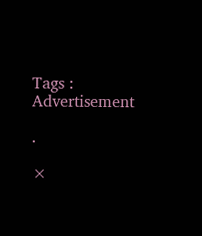Tags :
Advertisement

.

×